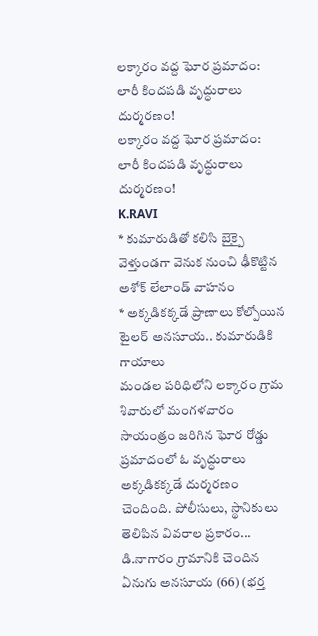లక్కారం వద్ద ఘోర ప్రమాదం: లారీ కిందపడి వృద్ధురాలు దుర్మరణం!
లక్కారం వద్ద ఘోర ప్రమాదం: లారీ కిందపడి వృద్ధురాలు దుర్మరణం!
K.RAVI
* కుమారుడితో కలిసి బైక్పై వెళ్తుండగా వెనుక నుంచి ఢీకొట్టిన అశోక్ లేలాండ్ వాహనం
* అక్కడికక్కడే ప్రాణాలు కోల్పోయిన టైలర్ అనసూయ.. కుమారుడికి గాయాలు
మండల పరిధిలోని లక్కారం గ్రామ శివారులో మంగళవారం సాయంత్రం జరిగిన ఘోర రోడ్డు ప్రమాదంలో ఓ వృద్ధురాలు అక్కడికక్కడే దుర్మరణం చెందింది. పోలీసులు, స్థానికులు తెలిపిన వివరాల ప్రకారం...
డి.నాగారం గ్రామానికి చెందిన ఏనుగు అనసూయ (66) (భర్త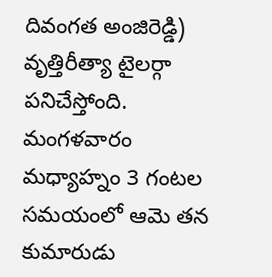దివంగత అంజిరెడ్డి) వృత్తిరీత్యా టైలర్గా పనిచేస్తోంది. మంగళవారం మధ్యాహ్నం 3 గంటల సమయంలో ఆమె తన కుమారుడు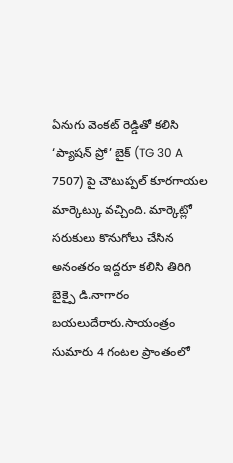ఏనుగు వెంకట్ రెడ్డితో కలిసి ‘ప్యాషన్ ప్రో’ బైక్ (TG 30 A 7507) పై చౌటుప్పల్ కూరగాయల మార్కెట్కు వచ్చింది. మార్కెట్లో సరుకులు కొనుగోలు చేసిన అనంతరం ఇద్దరూ కలిసి తిరిగి బైక్పై డి.నాగారం బయలుదేరారు.సాయంత్రం సుమారు 4 గంటల ప్రాంతంలో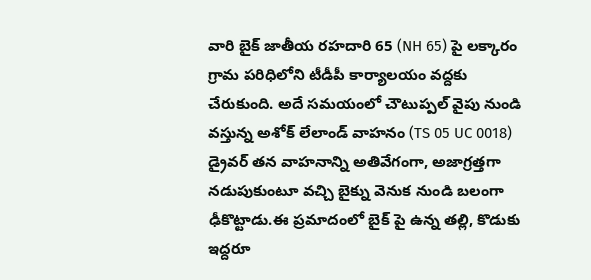వారి బైక్ జాతీయ రహదారి 65 (NH 65) పై లక్కారం గ్రామ పరిధిలోని టీడీపీ కార్యాలయం వద్దకు చేరుకుంది. అదే సమయంలో చౌటుప్పల్ వైపు నుండి వస్తున్న అశోక్ లేలాండ్ వాహనం (TS 05 UC 0018) డ్రైవర్ తన వాహనాన్ని అతివేగంగా, అజాగ్రత్తగా నడుపుకుంటూ వచ్చి బైక్ను వెనుక నుండి బలంగా ఢీకొట్టాడు.ఈ ప్రమాదంలో బైక్ పై ఉన్న తల్లి, కొడుకు ఇద్దరూ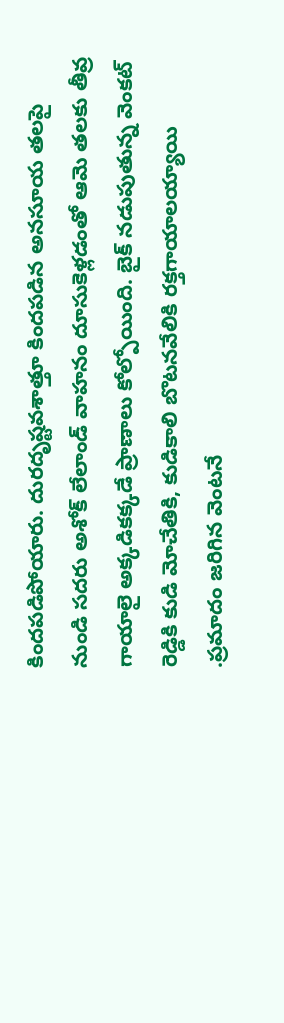కిందపడిపోయారు. దురదృష్టవశాత్తూ కిందపడిన అనసూయ తలపై నుండి సదరు అశోక్ లేలాండ్ వాహనం దూసుకెళ్లడంతో ఆమె తలకు తీవ్ర గాయాలై అక్కడికక్కడే ప్రాణాలు కోల్పోయింది. బైక్ నడుపుతున్న వెంకట్ రెడ్డికి కుడి మోచేతికి, కుడికాలి బొటనవేలికి రక్తగాయాలయ్యాయి .ప్రమాదం జరిగిన వెంటనే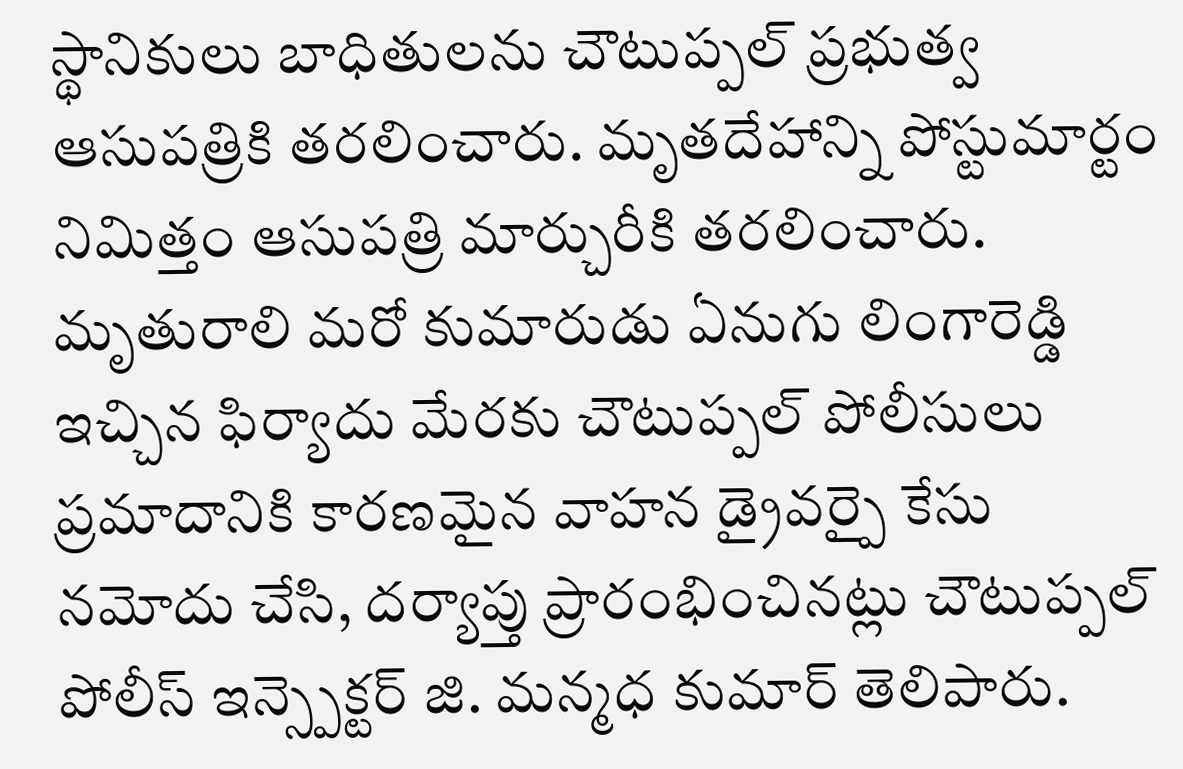స్థానికులు బాధితులను చౌటుప్పల్ ప్రభుత్వ ఆసుపత్రికి తరలించారు. మృతదేహాన్ని పోస్టుమార్టం నిమిత్తం ఆసుపత్రి మార్చురీకి తరలించారు. మృతురాలి మరో కుమారుడు ఏనుగు లింగారెడ్డి ఇచ్చిన ఫిర్యాదు మేరకు చౌటుప్పల్ పోలీసులు ప్రమాదానికి కారణమైన వాహన డ్రైవర్పై కేసు నమోదు చేసి, దర్యాప్తు ప్రారంభించినట్లు చౌటుప్పల్ పోలీస్ ఇన్స్పెక్టర్ జి. మన్మధ కుమార్ తెలిపారు.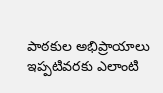పాఠకుల అభిప్రాయాలు
ఇప్పటివరకు ఎలాంటి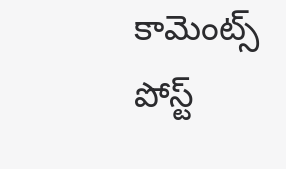కామెంట్స్ పోస్ట్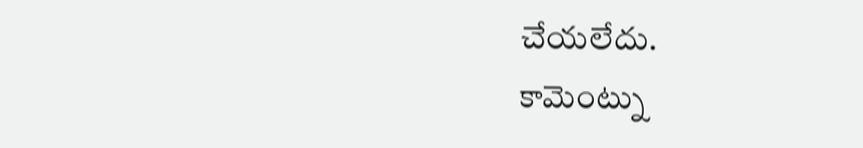చేయలేదు.
కామెంట్ను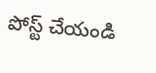పోస్ట్ చేయండి